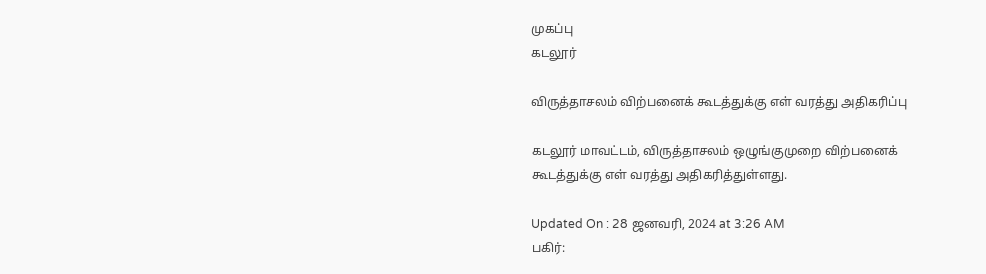முகப்பு
கடலூர்

விருத்தாசலம் விற்பனைக் கூடத்துக்கு எள் வரத்து அதிகரிப்பு

கடலூர் மாவட்டம், விருத்தாசலம் ஒழுங்குமுறை விற்பனைக் கூடத்துக்கு எள் வரத்து அதிகரித்துள்ளது.

Updated On : 28 ஜனவரி, 2024 at 3:26 AM
பகிர்: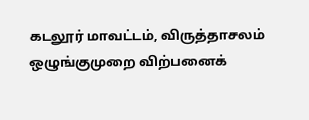கடலூர் மாவட்டம், விருத்தாசலம் ஒழுங்குமுறை விற்பனைக்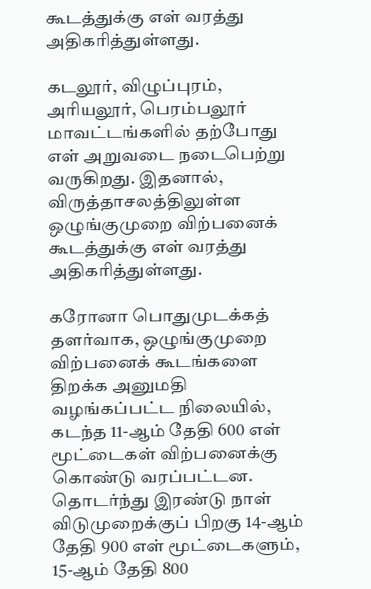கூடத்துக்கு எள் வரத்து அதிகரித்துள்ளது.

கடலூர், விழுப்புரம், அரியலூர், பெரம்பலூர் மாவட்டங்களில் தற்போது எள் அறுவடை நடைபெற்று வருகிறது. இதனால், விருத்தாசலத்திலுள்ள ஒழுங்குமுறை விற்பனைக் கூடத்துக்கு எள் வரத்து அதிகரித்துள்ளது.

கரோனா பொதுமுடக்கத் தளர்வாக, ஒழுங்குமுறை விற்பனைக் கூடங்களை திறக்க அனுமதி வழங்கப்பட்ட நிலையில், கடந்த 11-ஆம் தேதி 600 எள் மூட்டைகள் விற்பனைக்கு கொண்டு வரப்பட்டன. தொடர்ந்து இரண்டு நாள் விடுமுறைக்குப் பிறகு 14-ஆம் தேதி 900 எள் மூட்டைகளும், 15-ஆம் தேதி 800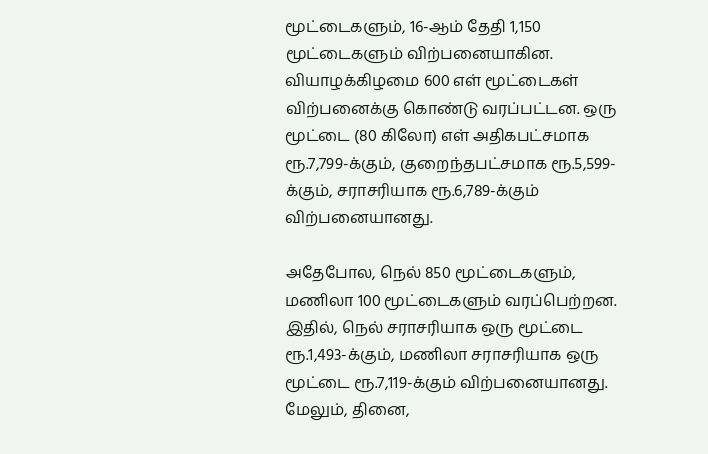மூட்டைகளும், 16-ஆம் தேதி 1,150 மூட்டைகளும் விற்பனையாகின. வியாழக்கிழமை 600 எள் மூட்டைகள் விற்பனைக்கு கொண்டு வரப்பட்டன. ஒரு மூட்டை (80 கிலோ) எள் அதிகபட்சமாக ரூ.7,799-க்கும், குறைந்தபட்சமாக ரூ.5,599-க்கும், சராசரியாக ரூ.6,789-க்கும் விற்பனையானது.

அதேபோல, நெல் 850 மூட்டைகளும், மணிலா 100 மூட்டைகளும் வரப்பெற்றன. இதில், நெல் சராசரியாக ஒரு மூட்டை ரூ.1,493-க்கும், மணிலா சராசரியாக ஒரு மூட்டை ரூ.7,119-க்கும் விற்பனையானது. மேலும், தினை,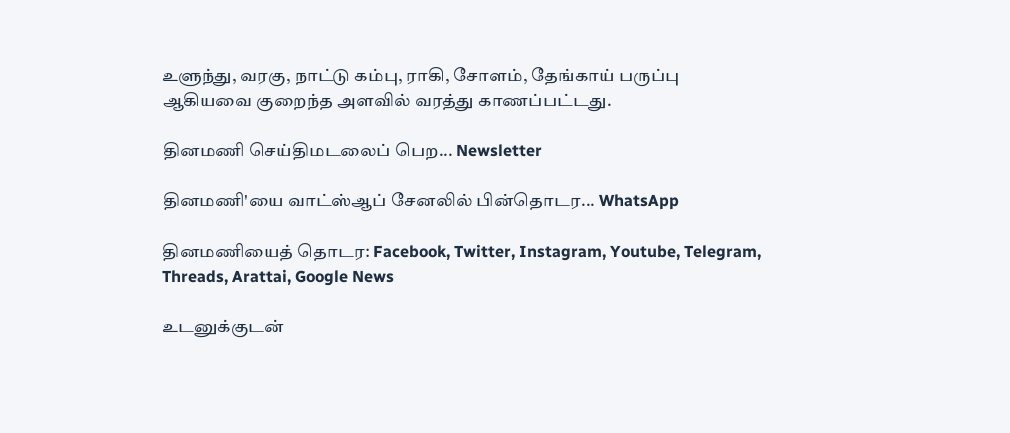உளுந்து, வரகு, நாட்டு கம்பு, ராகி, சோளம், தேங்காய் பருப்பு ஆகியவை குறைந்த அளவில் வரத்து காணப்பட்டது.

தினமணி செய்திமடலைப் பெற... Newsletter

தினமணி'யை வாட்ஸ்ஆப் சேனலில் பின்தொடர... WhatsApp

தினமணியைத் தொடர: Facebook, Twitter, Instagram, Youtube, Telegram, Threads, Arattai, Google News

உடனுக்குடன்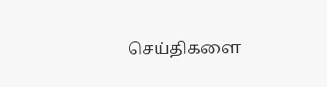செய்திகளை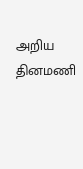அறிய தினமணி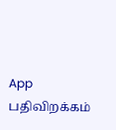App பதிவிறக்கம்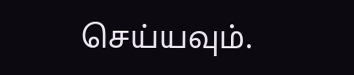செய்யவும்.